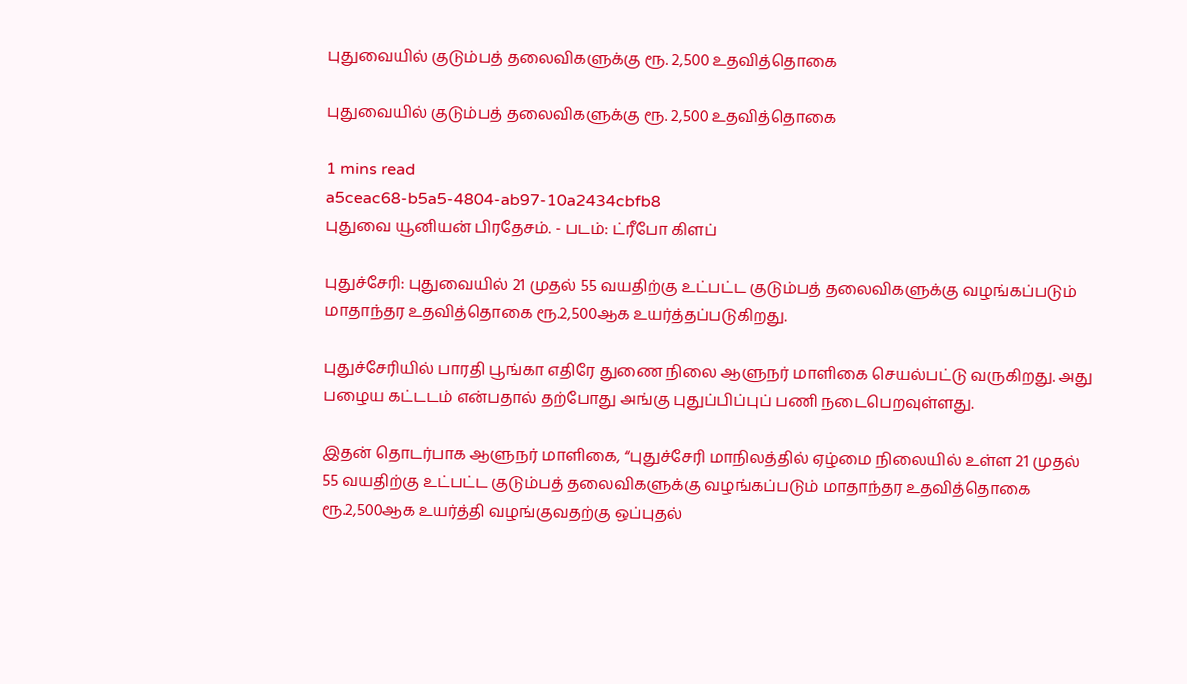புதுவையில் குடும்பத் தலைவிகளுக்கு ரூ. 2,500 உதவித்தொகை

புதுவையில் குடும்பத் தலைவிகளுக்கு ரூ. 2,500 உதவித்தொகை

1 mins read
a5ceac68-b5a5-4804-ab97-10a2434cbfb8
புதுவை யூனியன் பிரதேசம். - படம்: ட்ரீபோ கிளப்

புதுச்சேரி: புதுவையில் 21 முதல் 55 வயதிற்கு உட்பட்ட குடும்பத் தலைவிகளுக்கு வழங்கப்படும் மாதாந்தர உதவித்தொகை ரூ.2,500ஆக உயர்த்தப்படுகிறது.

புதுச்சேரியில் பாரதி பூங்கா எதிரே துணை நிலை ஆளுநர் மாளிகை செயல்பட்டு வருகிறது. அது பழைய கட்டடம் என்பதால் தற்போது அங்கு புதுப்பிப்புப் பணி நடைபெறவுள்ளது.

இதன் தொடர்பாக ஆளுநர் மாளிகை, “புதுச்சேரி மாநிலத்தில் ஏழ்மை நிலையில் உள்ள 21 முதல் 55 வயதிற்கு உட்பட்ட குடும்பத் தலைவிகளுக்கு வழங்கப்படும் மாதாந்தர உதவித்தொகை ரூ.2,500ஆக உயர்த்தி வழங்குவதற்கு ஒப்புதல்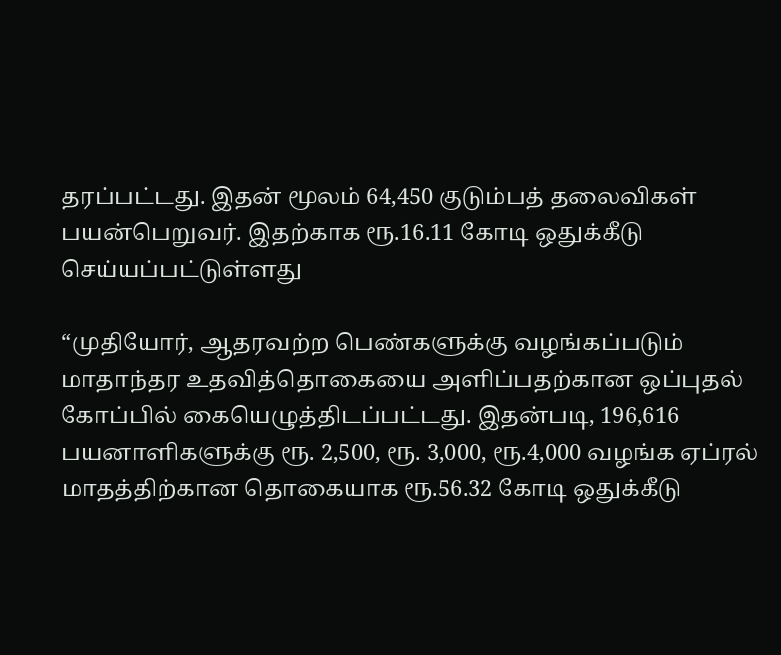தரப்பட்டது. இதன் மூலம் 64,450 குடும்பத் தலைவிகள் பயன்பெறுவர். இதற்காக ரூ.16.11 கோடி ஒதுக்கீடு செய்யப்பட்டுள்ளது

“முதியோர், ஆதரவற்ற பெண்களுக்கு வழங்கப்படும் மாதாந்தர உதவித்தொகையை அளிப்பதற்கான ஒப்புதல் கோப்பில் கையெழுத்திடப்பட்டது. இதன்படி, 196,616 பயனாளிகளுக்கு ரூ. 2,500, ரூ. 3,000, ரூ.4,000 வழங்க ஏப்ரல் மாதத்திற்கான தொகையாக ரூ.56.32 கோடி ஒதுக்கீடு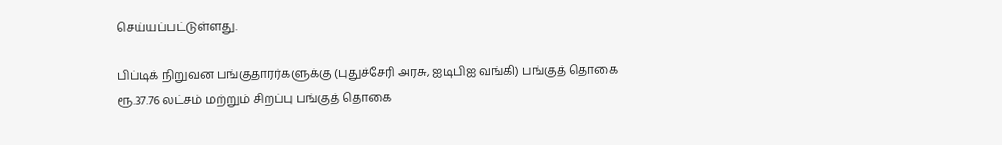செய்யப்பட்டுள்ளது.

பிப்டிக் நிறுவன பங்குதாரர்களுக்கு (புதுச்சேரி அரசு, ஐடிபிஐ வங்கி) பங்குத் தொகை ரூ.37.76 லட்சம் மற்றும் சிறப்பு பங்குத் தொகை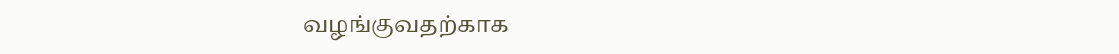வழங்குவதற்காக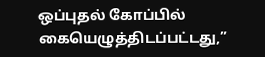ஒப்புதல் கோப்பில் கையெழுத்திடப்பட்டது,”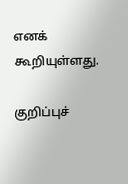எனக் கூறியுள்ளது.

குறிப்புச்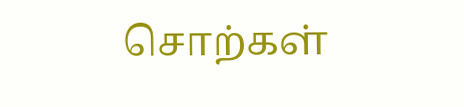சொற்கள்